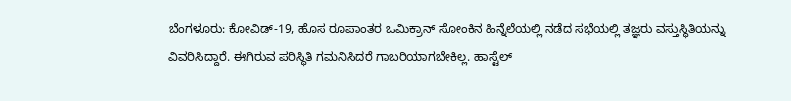ಬೆಂಗಳೂರು: ಕೋವಿಡ್-19, ಹೊಸ ರೂಪಾಂತರ ಒಮಿಕ್ರಾನ್ ಸೋಂಕಿನ ಹಿನ್ನೆಲೆಯಲ್ಲಿ ನಡೆದ ಸಭೆಯಲ್ಲಿ ತಜ್ಞರು ವಸ್ತುಸ್ಥಿತಿಯನ್ನು ವಿವರಿಸಿದ್ದಾರೆ. ಈಗಿರುವ ಪರಿಸ್ಥಿತಿ ಗಮನಿಸಿದರೆ ಗಾಬರಿಯಾಗಬೇಕಿಲ್ಲ. ಹಾಸ್ಟೆಲ್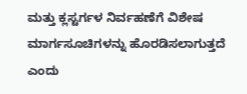ಮತ್ತು ಕ್ಲಸ್ಟರ್ಗಳ ನಿರ್ವಹಣೆಗೆ ವಿಶೇಷ ಮಾರ್ಗಸೂಚಿಗಳನ್ನು ಹೊರಡಿಸಲಾಗುತ್ತದೆ ಎಂದು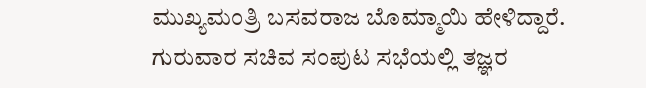ಮುಖ್ಯಮಂತ್ರಿ ಬಸವರಾಜ ಬೊಮ್ಮಾಯಿ ಹೇಳಿದ್ದಾರೆ.
ಗುರುವಾರ ಸಚಿವ ಸಂಪುಟ ಸಭೆಯಲ್ಲಿ ತಜ್ಞರ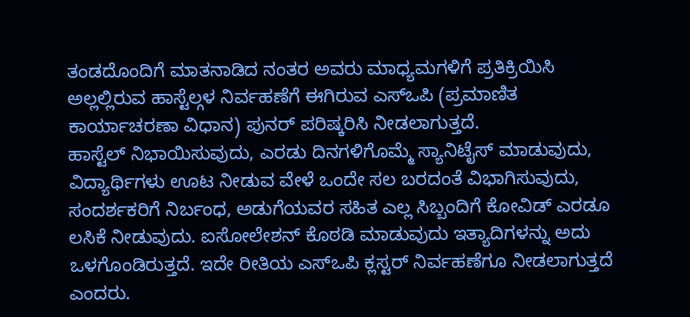ತಂಡದೊಂದಿಗೆ ಮಾತನಾಡಿದ ನಂತರ ಅವರು ಮಾಧ್ಯಮಗಳಿಗೆ ಪ್ರತಿಕ್ರಿಯಿಸಿ ಅಲ್ಲಲ್ಲಿರುವ ಹಾಸ್ಟೆಲ್ಗಳ ನಿರ್ವಹಣೆಗೆ ಈಗಿರುವ ಎಸ್ಒಪಿ (ಪ್ರಮಾಣಿತ ಕಾರ್ಯಾಚರಣಾ ವಿಧಾನ) ಪುನರ್ ಪರಿಷ್ಕರಿಸಿ ನೀಡಲಾಗುತ್ತದೆ.
ಹಾಸ್ಟೆಲ್ ನಿಭಾಯಿಸುವುದು, ಎರಡು ದಿನಗಳಿಗೊಮ್ಮೆ ಸ್ಯಾನಿಟೈಸ್ ಮಾಡುವುದು, ವಿದ್ಯಾರ್ಥಿಗಳು ಊಟ ನೀಡುವ ವೇಳೆ ಒಂದೇ ಸಲ ಬರದಂತೆ ವಿಭಾಗಿಸುವುದು, ಸಂದರ್ಶಕರಿಗೆ ನಿರ್ಬಂಧ, ಅಡುಗೆಯವರ ಸಹಿತ ಎಲ್ಲ ಸಿಬ್ಬಂದಿಗೆ ಕೋವಿಡ್ ಎರಡೂ ಲಸಿಕೆ ನೀಡುವುದು. ಐಸೋಲೇಶನ್ ಕೊಠಡಿ ಮಾಡುವುದು ಇತ್ಯಾದಿಗಳನ್ನು ಅದು ಒಳಗೊಂಡಿರುತ್ತದೆ. ಇದೇ ರೀತಿಯ ಎಸ್ಒಪಿ ಕ್ಲಸ್ಟರ್ ನಿರ್ವಹಣೆಗೂ ನೀಡಲಾಗುತ್ತದೆ ಎಂದರು.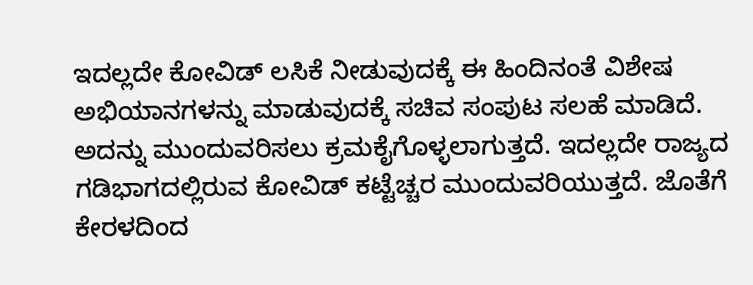ಇದಲ್ಲದೇ ಕೋವಿಡ್ ಲಸಿಕೆ ನೀಡುವುದಕ್ಕೆ ಈ ಹಿಂದಿನಂತೆ ವಿಶೇಷ ಅಭಿಯಾನಗಳನ್ನು ಮಾಡುವುದಕ್ಕೆ ಸಚಿವ ಸಂಪುಟ ಸಲಹೆ ಮಾಡಿದೆ. ಅದನ್ನು ಮುಂದುವರಿಸಲು ಕ್ರಮಕೈಗೊಳ್ಳಲಾಗುತ್ತದೆ. ಇದಲ್ಲದೇ ರಾಜ್ಯದ ಗಡಿಭಾಗದಲ್ಲಿರುವ ಕೋವಿಡ್ ಕಟ್ಟೆಚ್ಚರ ಮುಂದುವರಿಯುತ್ತದೆ. ಜೊತೆಗೆ ಕೇರಳದಿಂದ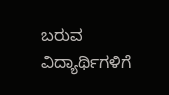ಬರುವ ವಿದ್ಯಾರ್ಥಿಗಳಿಗೆ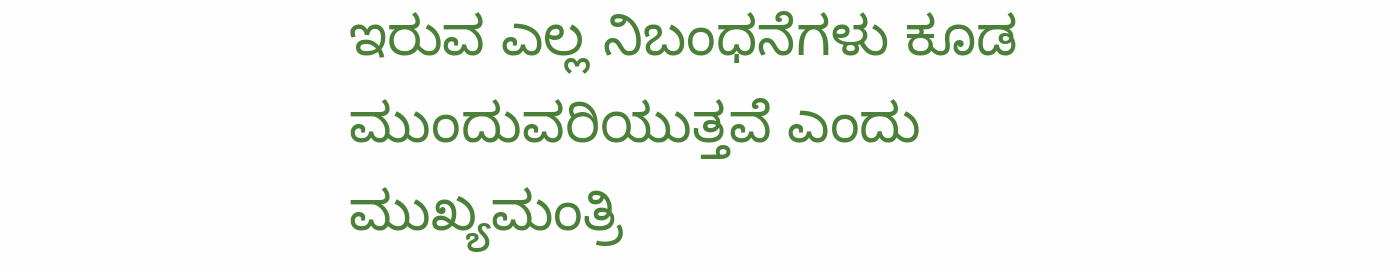ಇರುವ ಎಲ್ಲ ನಿಬಂಧನೆಗಳು ಕೂಡ ಮುಂದುವರಿಯುತ್ತವೆ ಎಂದು ಮುಖ್ಯಮಂತ್ರಿ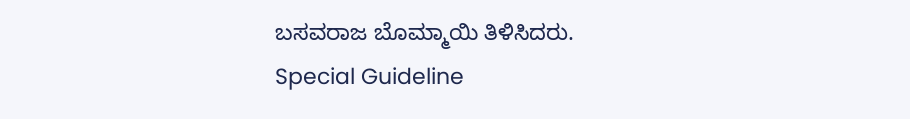ಬಸವರಾಜ ಬೊಮ್ಮಾಯಿ ತಿಳಿಸಿದರು.
Special Guideline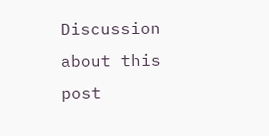Discussion about this post